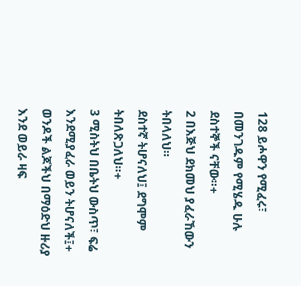128 ይሖዋን የሚፈሩ፣
በመንገዱም የሚሄዱ ሁሉ ደስተኞች ናቸው።+
2 በእጅህ ደክመህ ያፈራኸውን ትበላለህ።
ደስተኛ ትሆናለህ፤ ደግሞም ትበለጽጋለህ።+
3 ሚስትህ በቤትህ ውስጥ፣ ፍሬ እንደሚያፈራ ወይን ትሆናለች፤+
ወንዶች ልጆችህ በማዕድህ ዙሪያ እንደ ወይራ ዛፍ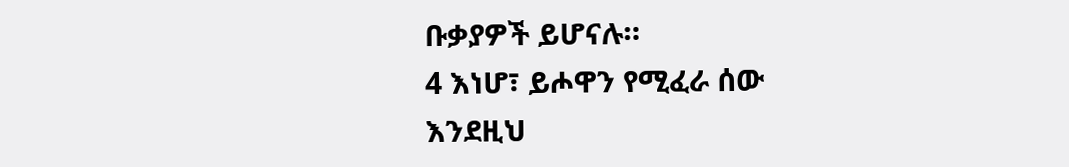ቡቃያዎች ይሆናሉ።
4 እነሆ፣ ይሖዋን የሚፈራ ሰው
እንደዚህ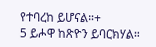የተባረከ ይሆናል።+
5 ይሖዋ ከጽዮን ይባርክሃል።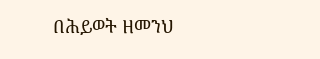በሕይወት ዘመንህ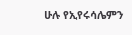ሁሉ የኢየሩሳሌምን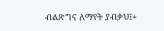ብልጽግና ለማየት ያብቃህ፤+